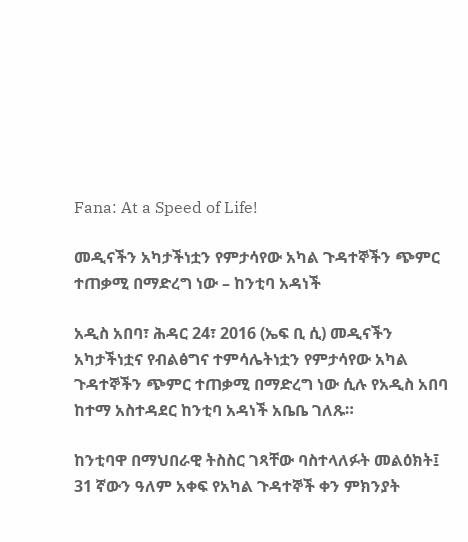Fana: At a Speed of Life!

መዲናችን አካታችነቷን የምታሳየው አካል ጉዳተኞችን ጭምር ተጠቃሚ በማድረግ ነው – ከንቲባ አዳነች

አዲስ አበባ፣ ሕዳር 24፣ 2016 (ኤፍ ቢ ሲ) መዲናችን አካታችነቷና የብልፅግና ተምሳሌትነቷን የምታሳየው አካል ጉዳተኞችን ጭምር ተጠቃሚ በማድረግ ነው ሲሉ የአዲስ አበባ ከተማ አስተዳደር ከንቲባ አዳነች አቤቤ ገለጹ።

ከንቲባዋ በማህበራዊ ትስስር ገጻቸው ባስተላለፉት መልዕክት፤ 31 ኛውን ዓለም አቀፍ የአካል ጉዳተኞች ቀን ምክንያት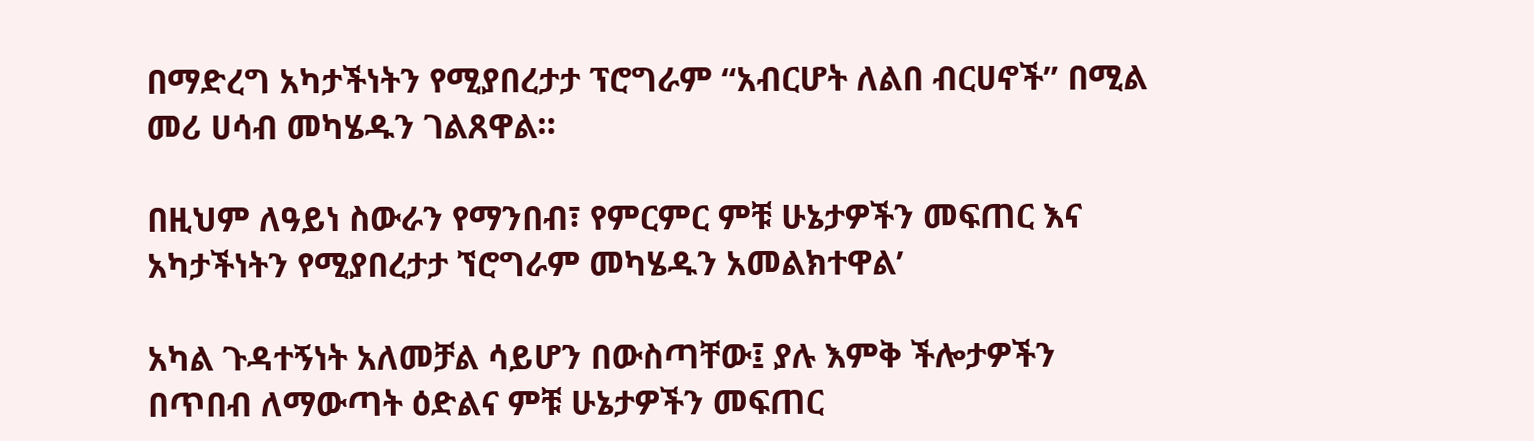በማድረግ አካታችነትን የሚያበረታታ ፕሮግራም “አብርሆት ለልበ ብርሀኖች” በሚል መሪ ሀሳብ መካሄዱን ገልጸዋል።

በዚህም ለዓይነ ስውራን የማንበብ፣ የምርምር ምቹ ሁኔታዎችን መፍጠር እና አካታችነትን የሚያበረታታ ኘሮግራም መካሄዱን አመልክተዋል’

አካል ጉዳተኝነት አለመቻል ሳይሆን በውስጣቸው፤ ያሉ እምቅ ችሎታዎችን በጥበብ ለማውጣት ዕድልና ምቹ ሁኔታዎችን መፍጠር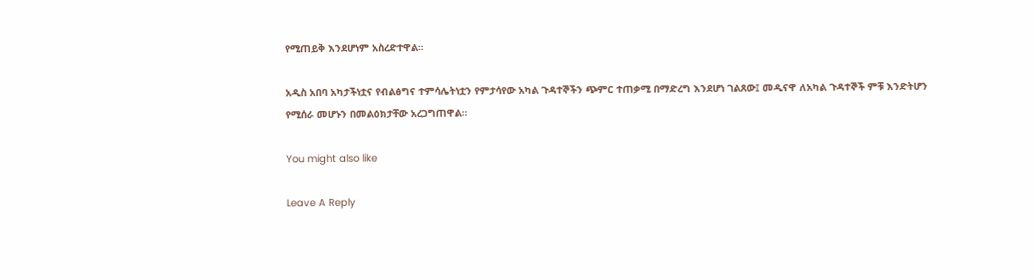የሚጠይቅ እንደሆነም አስረድተዋል።

አዲስ አበባ አካታችነቷና የብልፅግና ተምሳሌትነቷን የምታሳየው አካል ጉዳተኞችን ጭምር ተጠቃሚ በማድረግ እንደሆነ ገልጸው፤ መዲናዋ ለአካል ጉዳተኞች ምቹ እንድትሆን የሚሰራ መሆኑን በመልዕክታቸው አረጋግጠዋል።

You might also like

Leave A Reply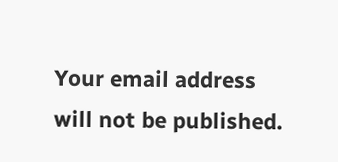Your email address will not be published.